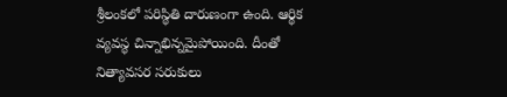శ్రీలంకలో పరిస్థితి దారుణంగా ఉంది. ఆర్థిక వ్యవస్థ చిన్నాభిన్నమైపోయింది. దీంతో నిత్యావసర సరుకులు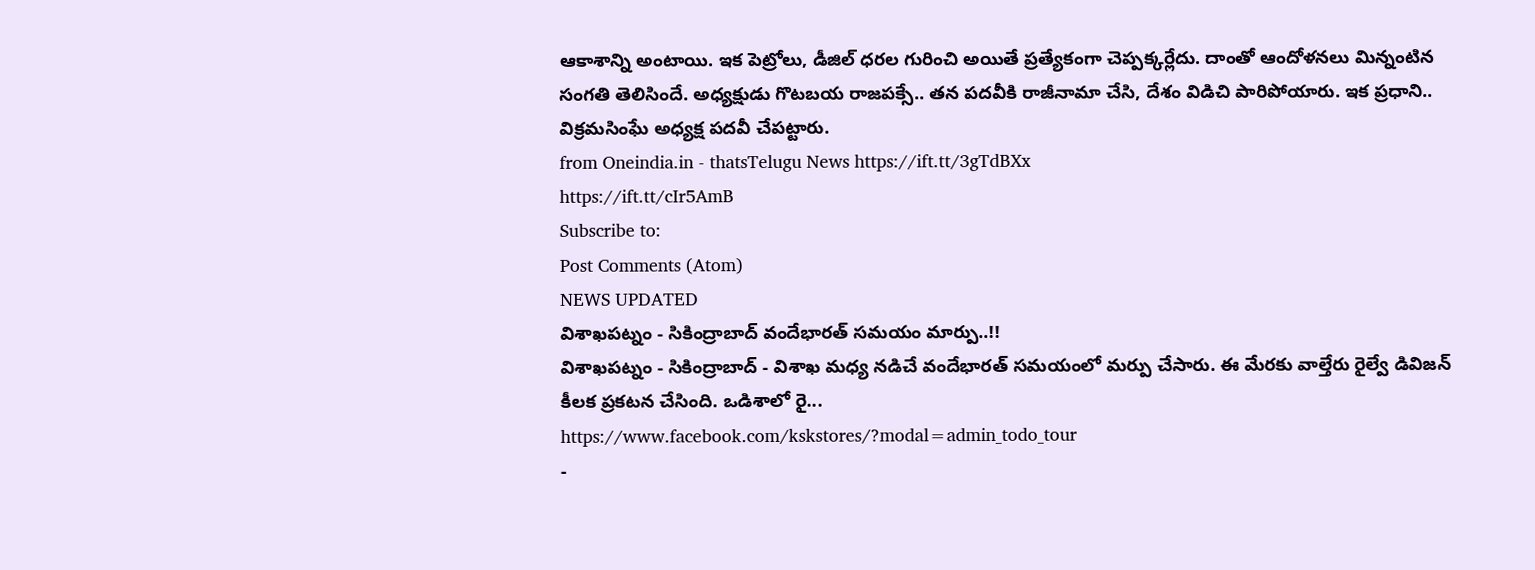ఆకాశాన్ని అంటాయి. ఇక పెట్రోలు, డీజిల్ ధరల గురించి అయితే ప్రత్యేకంగా చెప్పక్కర్లేదు. దాంతో ఆందోళనలు మిన్నంటిన సంగతి తెలిసిందే. అధ్యక్షుడు గొటబయ రాజపక్సే.. తన పదవీకి రాజీనామా చేసి, దేశం విడిచి పారిపోయారు. ఇక ప్రధాని.. విక్రమసింఘే అధ్యక్ష పదవీ చేపట్టారు.
from Oneindia.in - thatsTelugu News https://ift.tt/3gTdBXx
https://ift.tt/cIr5AmB
Subscribe to:
Post Comments (Atom)
NEWS UPDATED
విశాఖపట్నం - సికింద్రాబాద్ వందేభారత్ సమయం మార్పు..!!
విశాఖపట్నం - సికింద్రాబాద్ - విశాఖ మధ్య నడిచే వందేభారత్ సమయంలో మర్పు చేసారు. ఈ మేరకు వాల్తేరు రైల్వే డివిజన్ కీలక ప్రకటన చేసింది. ఒడిశాలో రై...
https://www.facebook.com/kskstores/?modal=admin_todo_tour
-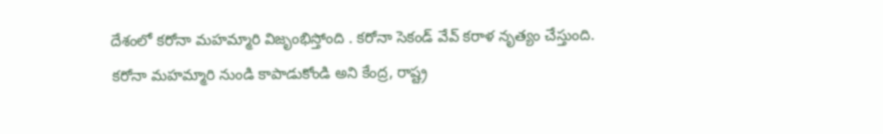దేశంలో కరోనా మహమ్మారి విజృంభిస్తోంది . కరోనా సెకండ్ వేవ్ కరాళ నృత్యం చేస్తుంది. కరోనా మహమ్మారి నుండి కాపాడుకోండి అని కేంద్ర, రాష్ట్ర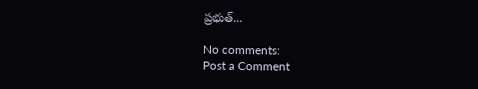ప్రభుత్...

No comments:
Post a Comment